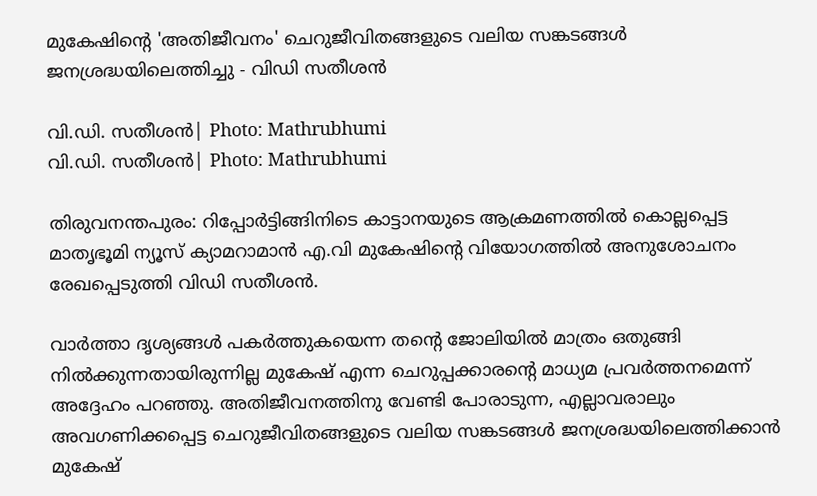മുകേഷിന്റെ 'അതിജീവനം' ചെറുജീവിതങ്ങളുടെ വലിയ സങ്കടങ്ങൾ ജനശ്രദ്ധയിലെത്തിച്ചു - വിഡി സതീശൻ

വി.ഡി. സതീശന്‍| Photo: Mathrubhumi
വി.ഡി. സതീശന്‍| Photo: Mathrubhumi

തിരുവനന്തപുരം: റിപ്പോർട്ടിങ്ങിനിടെ കാട്ടാനയുടെ ആക്രമണത്തിൽ കൊല്ലപ്പെട്ട മാതൃഭൂമി ന്യൂസ് ക്യാമറാമാൻ എ.വി മുകേഷിന്റെ വിയോഗത്തിൽ അനുശോചനം രേഖപ്പെടുത്തി വിഡി സതീശൻ.

വാർത്താ ദൃശ്യങ്ങൾ പകർത്തുകയെന്ന തന്റെ ജോലിയിൽ മാത്രം ഒതുങ്ങി നിൽക്കുന്നതായിരുന്നില്ല മുകേഷ് എന്ന ചെറുപ്പക്കാരന്റെ മാധ്യമ പ്രവർത്തനമെന്ന് അദ്ദേഹം പറഞ്ഞു. അതിജീവനത്തിനു വേണ്ടി പോരാടുന്ന, എല്ലാവരാലും അവഗണിക്കപ്പെട്ട ചെറുജീവിതങ്ങളുടെ വലിയ സങ്കടങ്ങൾ ജനശ്രദ്ധയിലെത്തിക്കാൻ മുകേഷ്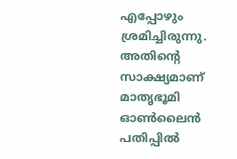എപ്പോഴും ശ്രമിച്ചിരുന്നു. അതിന്റെ സാക്ഷ്യമാണ് മാതൃഭൂമി ഓൺലൈൻ പതിപ്പിൽ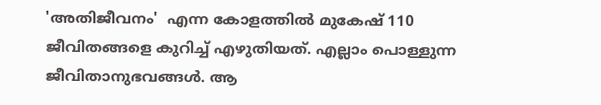'അതിജീവനം'  എന്ന കോളത്തിൽ മുകേഷ് 110 ജീവിതങ്ങളെ കുറിച്ച് എഴുതിയത്. എല്ലാം പൊള്ളുന്ന ജീവിതാനുഭവങ്ങൾ. ആ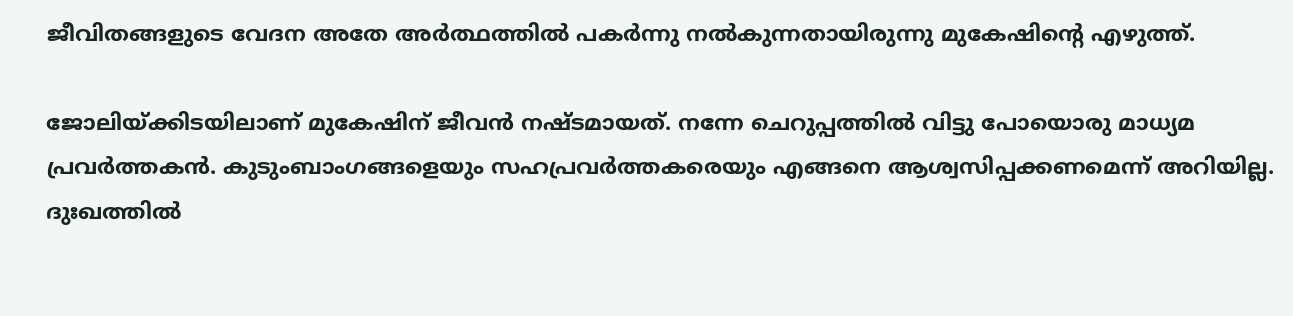ജീവിതങ്ങളുടെ വേദന അതേ അർത്ഥത്തിൽ പകർന്നു നൽകുന്നതായിരുന്നു മുകേഷിന്റെ എഴുത്ത്.

ജോലിയ്ക്കിടയിലാണ് മുകേഷിന് ജീവൻ നഷ്ടമായത്. നന്നേ ചെറുപ്പത്തിൽ വിട്ടു പോയൊരു മാധ്യമ പ്രവർത്തകൻ. കുടുംബാംഗങ്ങളെയും സഹപ്രവർത്തകരെയും എങ്ങനെ ആശ്വസിപ്പക്കണമെന്ന് അറിയില്ല. ദുഃഖത്തിൽ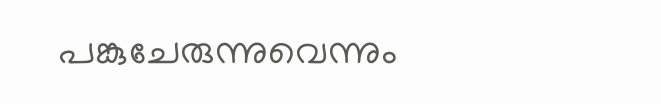പങ്കുചേരുന്നുവെന്നും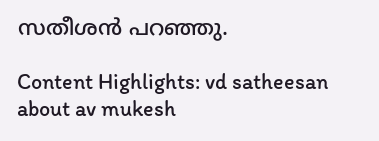സതീശൻ പറഞ്ഞു.

Content Highlights: vd satheesan about av mukesh